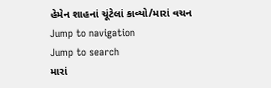હેમેન શાહનાં ચૂંટેલાં કાવ્યો/મારાં વચન
Jump to navigation
Jump to search
મારાં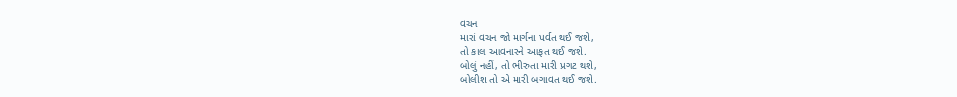વચન
મારાં વચન જો માર્ગના પર્વત થઈ જશે,
તો કાલ આવનારને આફત થઈ જશે.
બોલું નહીં, તો ભીરુતા મારી પ્રગટ થશે,
બોલીશ તો એ મારી બગાવત થઈ જશે.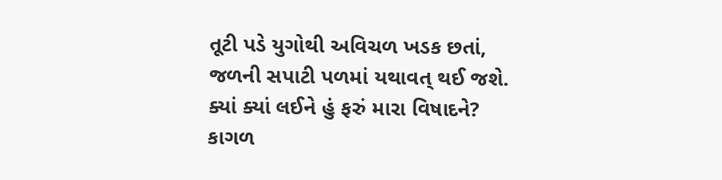તૂટી પડે યુગોથી અવિચળ ખડક છતાં,
જળની સપાટી પળમાં યથાવત્ થઈ જશે.
ક્યાં ક્યાં લઈને હું ફરું મારા વિષાદને?
કાગળ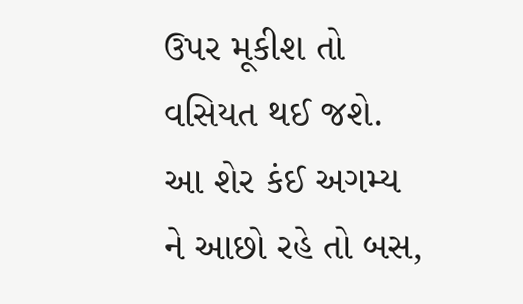ઉપર મૂકીશ તો વસિયત થઈ જશે.
આ શેર કંઈ અગમ્ય ને આછો રહે તો બસ,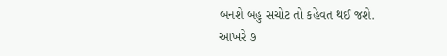બનશે બહુ સચોટ તો કહેવત થઈ જશે.
આખરે ૭